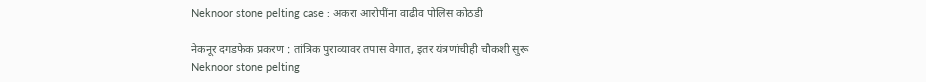Neknoor stone pelting case : अकरा आरोपींना वाढीव पोलिस कोठडी

नेकनूर दगडफेक प्रकरण : तांत्रिक पुराव्यावर तपास वेगात, इतर यंत्रणांचीही चौकशी सुरू
Neknoor stone pelting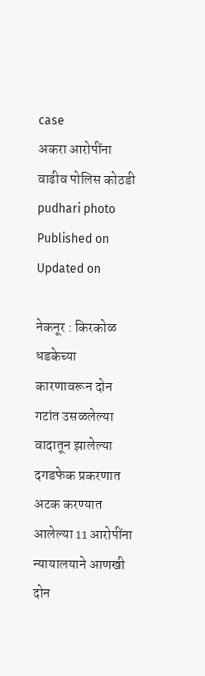case
अकरा आरोपींना वाढीव पोलिस कोठडी pudhari photo
Published on
Updated on

नेकनूर : किरकोळ धडकेच्या कारणावरून दोन गटांत उसळलेल्या वादातून झालेल्या दगडफेक प्रकरणात अटक करण्यात आलेल्या 11 आरोपींना न्यायालयाने आणखी दोन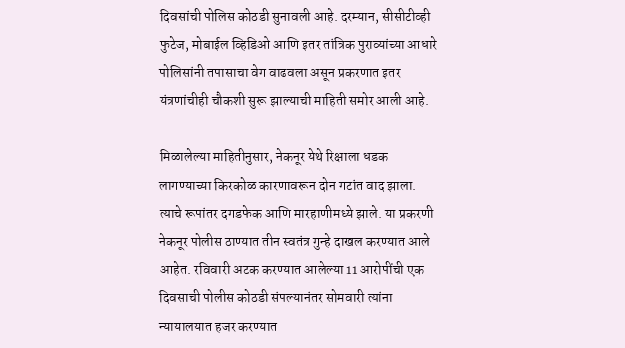दिवसांची पोलिस कोठडी सुनावली आहे. दरम्यान, सीसीटीव्ही फुटेज, मोबाईल व्हिडिओ आणि इतर तांत्रिक पुराव्यांच्या आधारे पोलिसांनी तपासाचा वेग वाढवला असून प्रकरणात इतर यंत्रणांचीही चौकशी सुरू झाल्याची माहिती समोर आली आहे.

मिळालेल्या माहितीनुसार, नेकनूर येथे रिक्षाला धडक लागण्याच्या किरकोळ कारणावरून दोन गटांत वाद झाला. त्याचे रूपांतर दगडफेक आणि मारहाणीमध्ये झाले. या प्रकरणी नेकनूर पोलीस ठाण्यात तीन स्वतंत्र गुन्हे दाखल करण्यात आले आहेत. रविवारी अटक करण्यात आलेल्या 11 आरोपींची एक दिवसाची पोलीस कोठडी संपल्यानंतर सोमवारी त्यांना न्यायालयात हजर करण्यात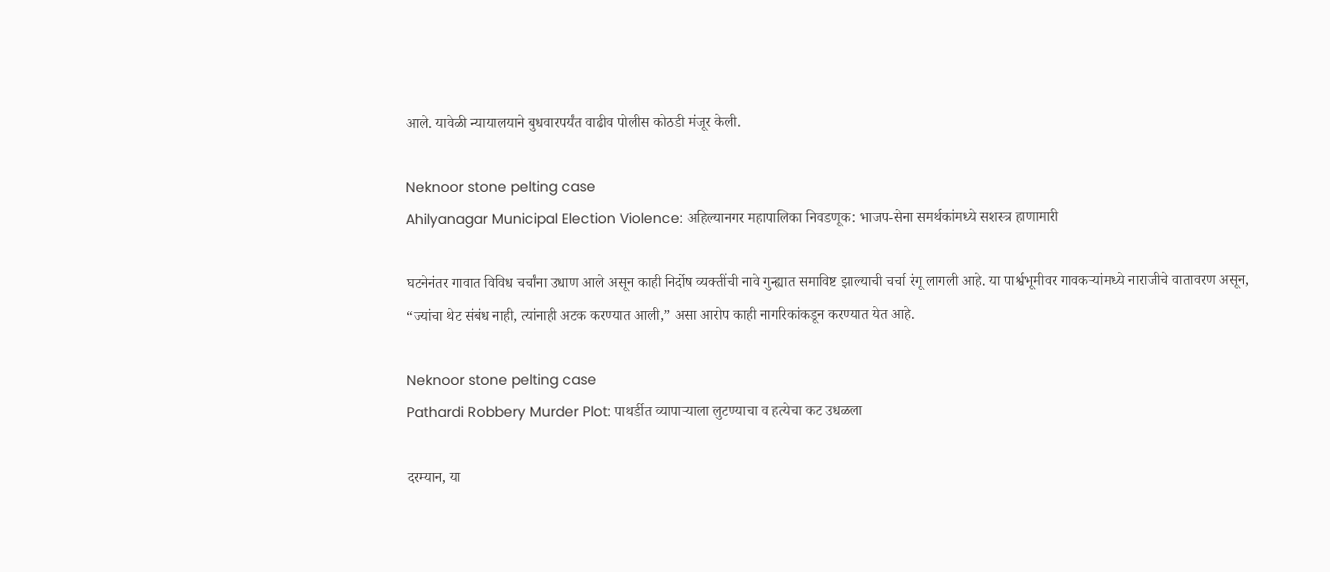आले. यावेळी न्यायालयाने बुधवारपर्यंत वाढीव पोलीस कोठडी मंजूर केली.

Neknoor stone pelting case
Ahilyanagar Municipal Election Violence: अहिल्यानगर महापालिका निवडणूक: भाजप-सेना समर्थकांमध्ये सशस्त्र हाणामारी

घटनेनंतर गावात विविध चर्चांना उधाण आले असून काही निर्दोष व्यक्तींची नावे गुन्ह्यात समाविष्ट झाल्याची चर्चा रंगू लागली आहे. या पार्श्वभूमीवर गावकऱ्यांमध्ये नाराजीचे वातावरण असून, “ज्यांचा थेट संबंध नाही, त्यांनाही अटक करण्यात आली,” असा आरोप काही नागरिकांकडून करण्यात येत आहे.

Neknoor stone pelting case
Pathardi Robbery Murder Plot: पाथर्डीत व्यापाऱ्याला लुटण्याचा व हत्येचा कट उधळला

दरम्यान, या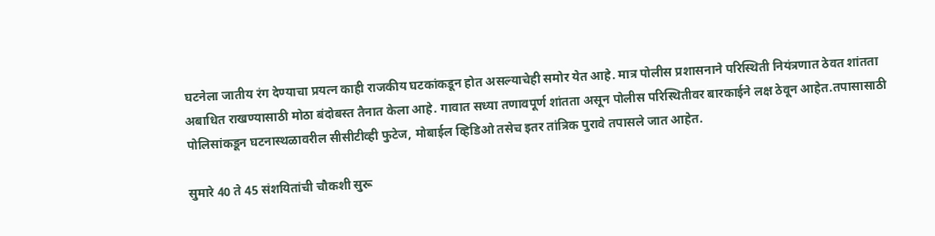घटनेला जातीय रंग देण्याचा प्रयत्न काही राजकीय घटकांकडून होत असल्याचेही समोर येत आहे. मात्र पोलीस प्रशासनाने परिस्थिती नियंत्रणात ठेवत शांतता अबाधित राखण्यासाठी मोठा बंदोबस्त तैनात केला आहे. गावात सध्या तणावपूर्ण शांतता असून पोलीस परिस्थितीवर बारकाईने लक्ष ठेवून आहेत.तपासासाठी पोलिसांकडून घटनास्थळावरील सीसीटीव्ही फुटेज, मोबाईल व्हिडिओ तसेच इतर तांत्रिक पुरावे तपासले जात आहेत.

सुमारे 40 ते 45 संशयितांची चौकशी सुरू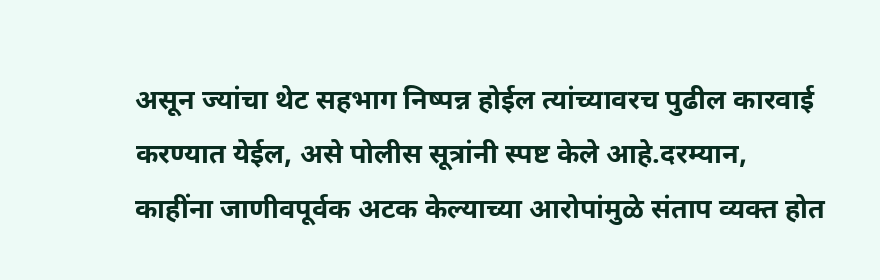असून ज्यांचा थेट सहभाग निष्पन्न होईल त्यांच्यावरच पुढील कारवाई करण्यात येईल, असे पोलीस सूत्रांनी स्पष्ट केले आहे.दरम्यान, काहींना जाणीवपूर्वक अटक केल्याच्या आरोपांमुळे संताप व्यक्त होत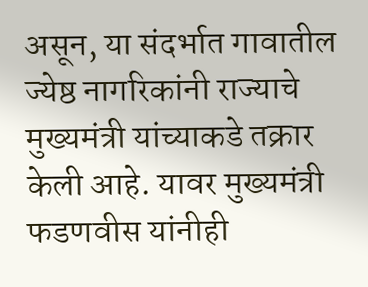असून, या संदर्भात गावातील ज्येष्ठ नागरिकांनी राज्याचे मुख्यमंत्री यांच्याकडे तक्रार केली आहे. यावर मुख्यमंत्री फडणवीस यांनीही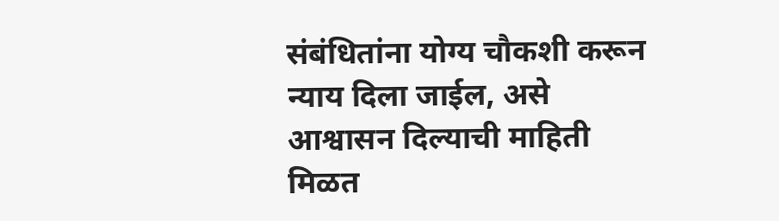संबंधितांना योग्य चौकशी करून न्याय दिला जाईल, असे आश्वासन दिल्याची माहिती मिळत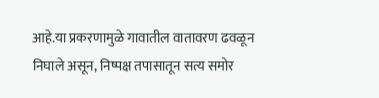आहे.या प्रकरणामुळे गावातील वातावरण ढवळून निघाले असून, निष्पक्ष तपासातून सत्य समोर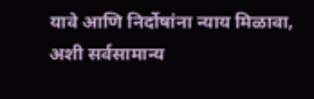यावे आणि निर्दोषांना न्याय मिळावा, अशी सर्वसामान्य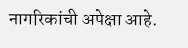नागरिकांची अपेक्षा आहे.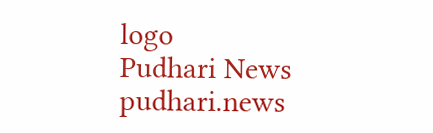logo
Pudhari News
pudhari.news